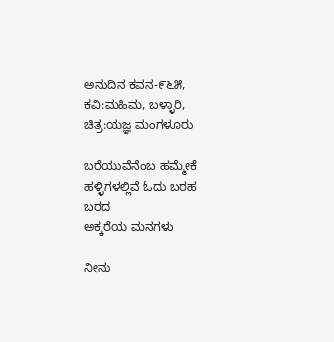ಅನುದಿನ ಕವನ-೯೬೫, ಕವಿ:ಮಹಿಮ, ಬಳ್ಳಾರಿ, ಚಿತ್ರ:ಯಜ್ಞ ಮಂಗಳೂರು

ಬರೆಯುವೆನೆಂಬ ಹಮ್ಮೇಕೆ
ಹಳ್ಳಿಗಳಲ್ಲಿವೆ ಓದು ಬರಹ ಬರದ
ಅಕ್ಕರೆಯ ಮನಗಳು

ನೀನು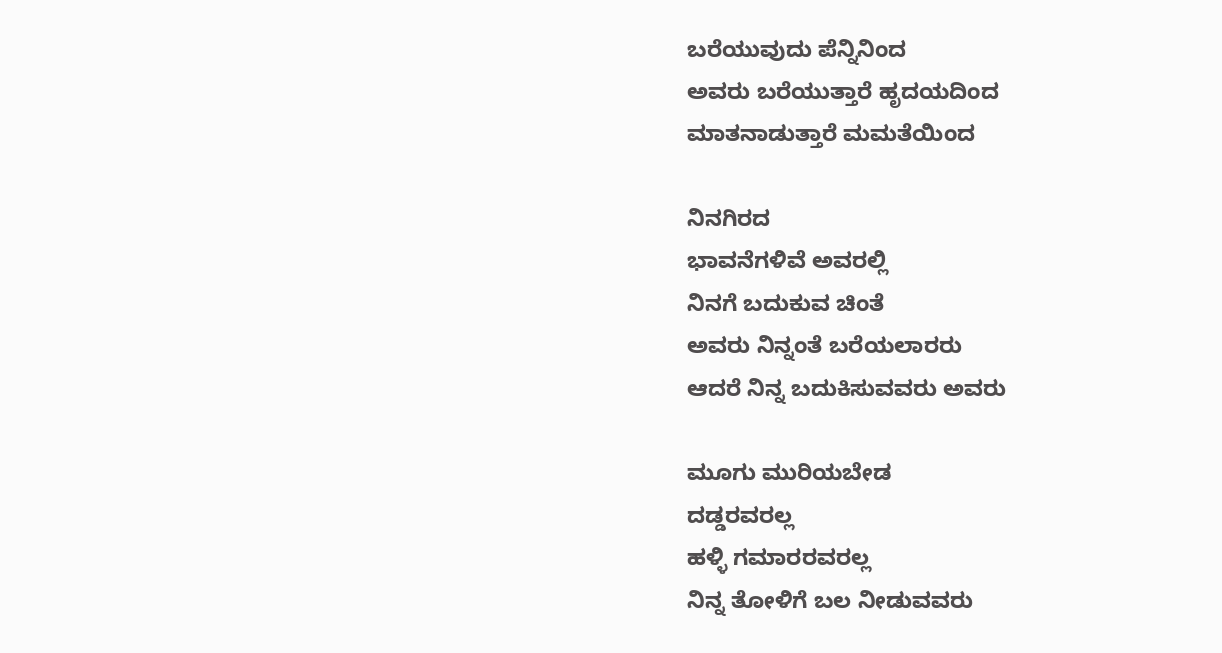ಬರೆಯುವುದು ಪೆನ್ನಿನಿಂದ
ಅವರು ಬರೆಯುತ್ತಾರೆ ಹೃದಯದಿಂದ
ಮಾತನಾಡುತ್ತಾರೆ ಮಮತೆಯಿಂದ

ನಿನಗಿರದ
ಭಾವನೆಗಳಿವೆ ಅವರಲ್ಲಿ
ನಿನಗೆ ಬದುಕುವ ಚಿಂತೆ
ಅವರು ನಿನ್ನಂತೆ ಬರೆಯಲಾರರು
ಆದರೆ ನಿನ್ನ ಬದುಕಿಸುವವರು ಅವರು

ಮೂಗು ಮುರಿಯಬೇಡ
ದಡ್ಡರವರಲ್ಲ
ಹಳ್ಳಿ ಗಮಾರರವರಲ್ಲ
ನಿನ್ನ ತೋಳಿಗೆ ಬಲ ನೀಡುವವರು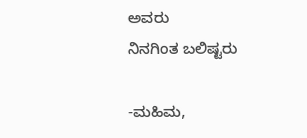ಅವರು
ನಿನಗಿಂತ ಬಲಿಷ್ಟರು

-ಮಹಿಮ,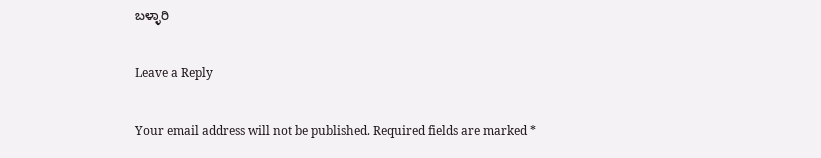ಬಳ್ಳಾರಿ

Leave a Reply

Your email address will not be published. Required fields are marked *